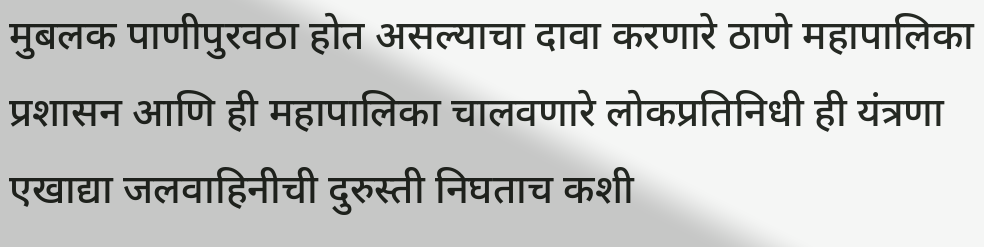मुबलक पाणीपुरवठा होत असल्याचा दावा करणारे ठाणे महापालिका प्रशासन आणि ही महापालिका चालवणारे लोकप्रतिनिधी ही यंत्रणा एखाद्या जलवाहिनीची दुरुस्ती निघताच कशी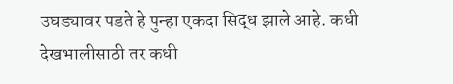उघड्यावर पडते हे पुन्हा एकदा सिद्ध झाले आहे. कधी देखभालीसाठी तर कधी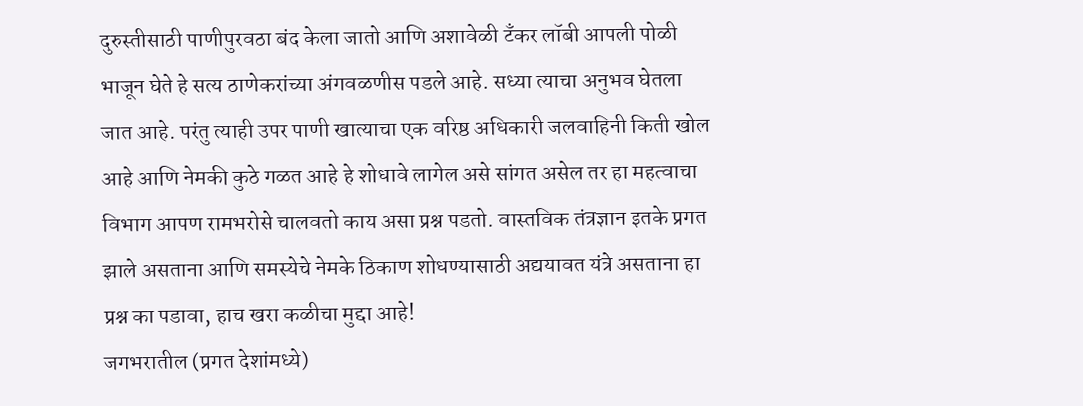दुरुस्तीसाठी पाणीपुरवठा बंद केला जातो आणि अशावेळी टँकर लॉबी आपली पोळी भाजून घेते हे सत्य ठाणेकरांच्या अंगवळणीस पडले आहे. सध्या त्याचा अनुभव घेतला जात आहे. परंतु त्याही उपर पाणी खात्याचा एक वरिष्ठ अधिकारी जलवाहिनी किती खोल आहे आणि नेमकी कुठे गळत आहे हे शोधावे लागेल असे सांगत असेल तर हा महत्वाचा विभाग आपण रामभरोसे चालवतो काय असा प्रश्न पडतो. वास्तविक तंत्रज्ञान इतके प्रगत झाले असताना आणि समस्येचे नेमके ठिकाण शोधण्यासाठी अद्ययावत यंत्रे असताना हा प्रश्न का पडावा, हाच खरा कळीचा मुद्दा आहे!
जगभरातील (प्रगत देशांमध्ये)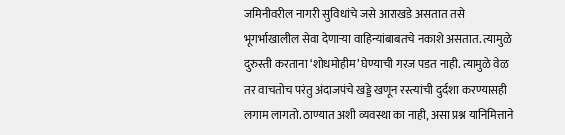जमिनीवरील नागरी सुविधांचे जसे आराखडे असतात तसे भूगर्भाखालील सेवा देणाऱ्या वाहिन्यांबाबतचे नकाशे असतात. त्यामुळे दुरुस्ती करताना ‘शोधमोहीम’ घेण्याची गरज पडत नाही. त्यामुळे वेळ तर वाचतोच परंतु अंदाजपंचे खड्डे खणून रस्त्यांची दुर्दशा करण्यासही लगाम लागतो. ठाण्यात अशी व्यवस्था का नाही, असा प्रश्न यानिमित्ताने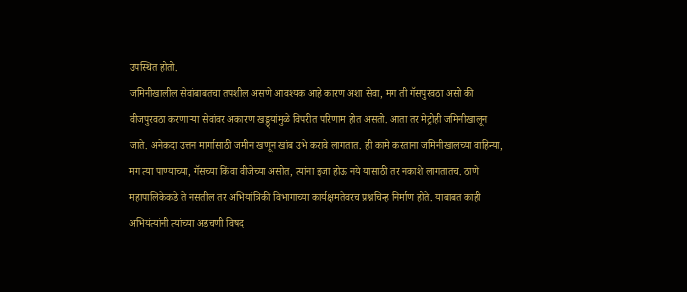उपस्थित होतो.
जमिनीखालील सेवांबाबतचा तपशील असणे आवश्यक आहे कारण अशा सेवा, मग ती गॅसपुरवठा असो की वीजपुरवठा करणाऱ्या सेवांवर अकारण खड्ड्यांमुळे विपरीत परिणाम होत असतो. आता तर मेट्रोही जमिनीखालून जाते. अनेकदा उत्तन मार्गासाठी जमीन खणून खांब उभे करावे लागतात. ही कामे करताना जमिनीखालच्या वाहिन्या, मग त्या पाण्याच्या, गॅसच्या किंवा वीजेच्या असोत, त्यांना इजा होऊ नये यासाठी तर नकाशे लागतातच. ठाणे महापालिकेकडे ते नसतील तर अभियांत्रिकी विभागाच्या कार्यक्षमतेवरच प्रश्नचिन्ह निर्माण होते. याबाबत काही अभियंत्यांनी त्यांच्या अडचणी विषद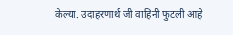केल्या. उदाहरणार्थ जी वाहिनी फुटली आहे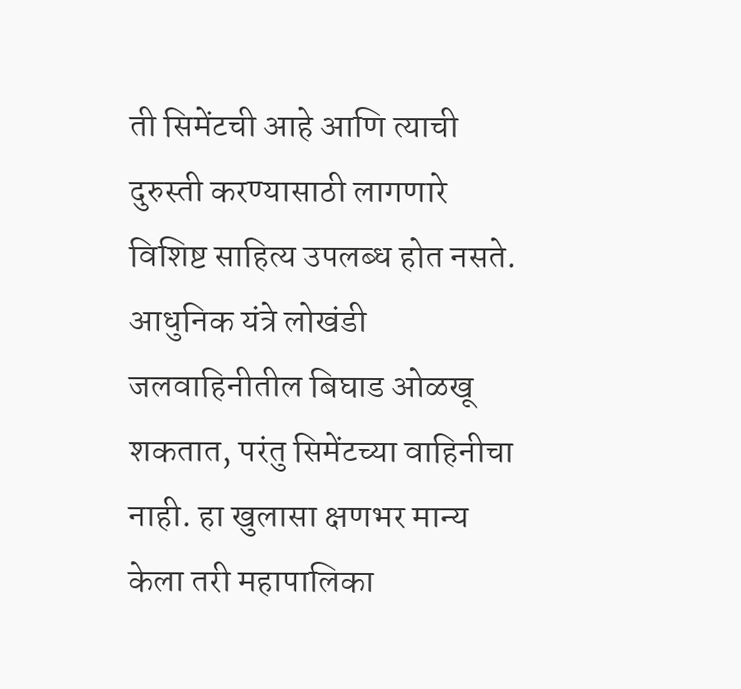ती सिमेंटची आहे आणि त्याची दुरुस्ती करण्यासाठी लागणारे विशिष्ट साहित्य उपलब्ध होत नसते. आधुनिक यंत्रे लोखंडी जलवाहिनीतील बिघाड ओळखू शकतात, परंतु सिमेंटच्या वाहिनीचा नाही. हा खुलासा क्षणभर मान्य केला तरी महापालिका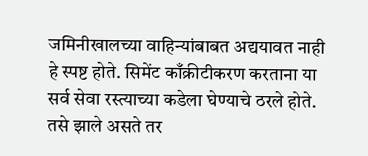जमिनीखालच्या वाहिन्यांबाबत अद्ययावत नाही हे स्पष्ट होते. सिमेंट काँक्रीटीकरण करताना या सर्व सेवा रस्त्याच्या कडेला घेण्याचे ठरले होते. तसे झाले असते तर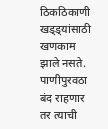ठिकठिकाणी खड्ड्यांसाठी खणकाम झाले नसते. पाणीपुरवठा बंद राहणार तर त्याची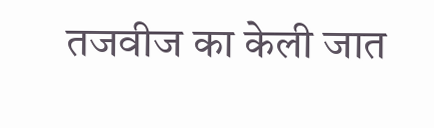तजवीज का केली जात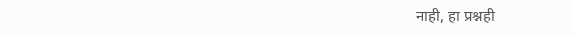नाही, हा प्रश्नही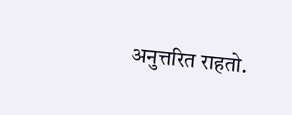अनुत्तरित राहतो.